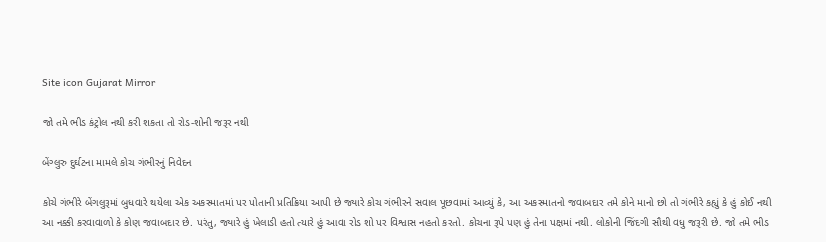Site icon Gujarat Mirror

જો તમે ભીડ કંટ્રોલ નથી કરી શકતા તો રોડ-શોની જરૂર નથી

બેંગ્લુરુ દુર્ઘટના મામલે કોચ ગંભીરનું નિવેદન

કોચે ગંભીરે બેંગલુરૂમાં બુધવારે થયેલા એક અકસ્માતમાં પર પોતાની પ્રતિક્રિયા આપી છે જ્યારે કોચ ગંભીરને સવાલ પૂછવામાં આવ્યું કે, આ અકસ્માતનો જવાબદાર તમે કોને માનો છો તો ગંભીરે કહ્યું કે હું કોઈ નથી આ નક્કી કરવાવાળો કે કોણ જવાબદાર છે. પરંતુ, જ્યારે હું ખેલાડી હતો ત્યારે હું આવા રોડ શો પર વિશ્વાસ નહતો કરતો. કોચના રૂપે પણ હું તેના પક્ષમાં નથી. લોકોની જિંદગી સૌથી વધુ જરૂરી છે. જો તમે ભીડ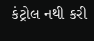કંટ્રોલ નથી કરી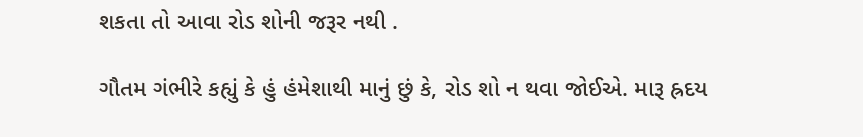શકતા તો આવા રોડ શોની જરૂર નથી .

ગૌતમ ગંભીરે કહ્યું કે હું હંમેશાથી માનું છું કે, રોડ શો ન થવા જોઈએ. મારૂ હ્રદય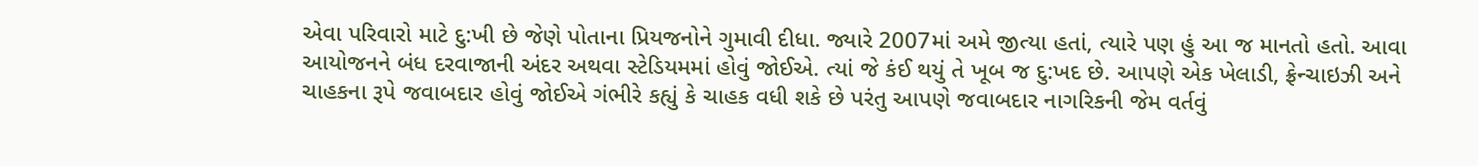એવા પરિવારો માટે દુ:ખી છે જેણે પોતાના પ્રિયજનોને ગુમાવી દીધા. જ્યારે 2007માં અમે જીત્યા હતાં, ત્યારે પણ હું આ જ માનતો હતો. આવા આયોજનને બંધ દરવાજાની અંદર અથવા સ્ટેડિયમમાં હોવું જોઈએ. ત્યાં જે કંઈ થયું તે ખૂબ જ દુ:ખદ છે. આપણે એક ખેલાડી, ફ્રેન્ચાઇઝી અને ચાહકના રૂપે જવાબદાર હોવું જોઈએ ગંભીરે કહ્યું કે ચાહક વધી શકે છે પરંતુ આપણે જવાબદાર નાગરિકની જેમ વર્તવું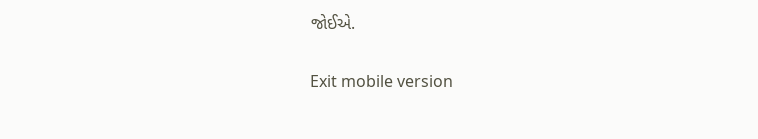જોઈએ.

Exit mobile version